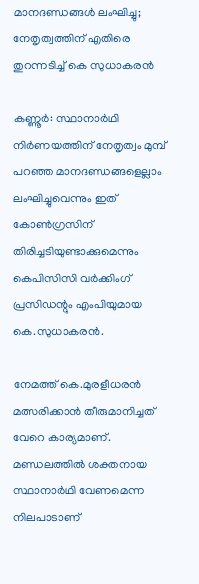മാനദണ്ഡങ്ങള്‍ ലംഘിച്ചു; നേതൃത്വത്തിന് എതിരെ തുറന്നടിച്ച് കെ സുധാകരന്‍

കണ്ണൂര്‍: സ്ഥാനാര്‍ഥി നിര്‍ണയത്തിന് നേതൃത്വം മുമ്പ് പറഞ്ഞ മാനദണ്ഡങ്ങളെല്ലാം ലംഘിച്ചുവെന്നും ഇത് കോണ്‍ഗ്രസിന് തിരിച്ചടിയുണ്ടാക്കുമെന്നും കെപിസിസി വര്‍ക്കിംഗ് പ്രസിഡന്റും എംപിയുമായ കെ.സുധാകരന്‍.

നേമത്ത് കെ.മുരളീധരന്‍ മത്സരിക്കാന്‍ തീരുമാനിച്ചത് വേറെ കാര്യമാണ്. മണ്ഡലത്തില്‍ ശക്തനായ സ്ഥാനാര്‍ഥി വേണമെന്ന നിലപാടാണ്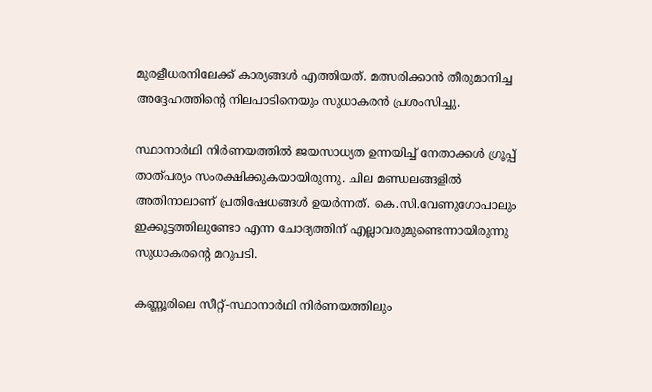മുരളീധരനിലേക്ക് കാര്യങ്ങള്‍ എത്തിയത്. മത്സരിക്കാന്‍ തീരുമാനിച്ച അദ്ദേഹത്തിന്റെ നിലപാടിനെയും സുധാകരന്‍ പ്രശംസിച്ചു.

സ്ഥാനാര്‍ഥി നിര്‍ണയത്തില്‍ ജയസാധ്യത ഉന്നയിച്ച് നേതാക്കള്‍ ഗ്രൂപ്പ് താത്പര്യം സംരക്ഷിക്കുകയായിരുന്നു. ചില മണ്ഡലങ്ങളില്‍ അതിനാലാണ് പ്രതിഷേധങ്ങള്‍ ഉയര്‍ന്നത്. കെ.സി.വേണുഗോപാലും ഇക്കൂട്ടത്തിലുണ്ടോ എന്ന ചോദ്യത്തിന് എല്ലാവരുമുണ്ടെന്നായിരുന്നു സുധാകരന്റെ മറുപടി.

കണ്ണൂരിലെ സീറ്റ്-സ്ഥാനാര്‍ഥി നിര്‍ണയത്തിലും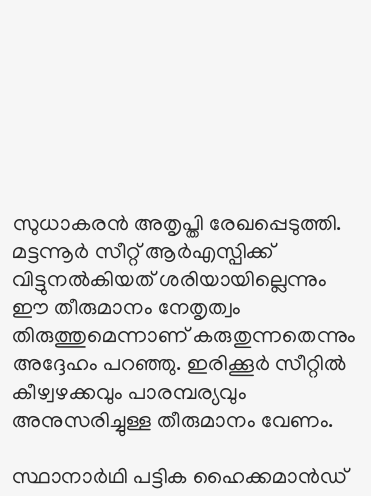സുധാകരന്‍ അതൃപ്തി രേഖപ്പെടുത്തി. മട്ടന്നൂര്‍ സീറ്റ് ആര്‍എസ്പിക്ക് വിട്ടുനല്‍കിയത് ശരിയായില്ലെന്നും ഈ തീരുമാനം നേതൃത്വം തിരുത്തുമെന്നാണ് കരുതുന്നതെന്നും അദ്ദേഹം പറഞ്ഞു. ഇരിക്കൂര്‍ സീറ്റില്‍ കീഴ്വഴക്കവും പാരമ്പര്യവും അനുസരിച്ചുള്ള തീരുമാനം വേണം.

സ്ഥാനാര്‍ഥി പട്ടിക ഹൈക്കമാന്‍ഡ്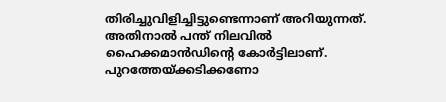തിരിച്ചുവിളിച്ചിട്ടുണ്ടെന്നാണ് അറിയുന്നത്. അതിനാല്‍ പന്ത് നിലവില്‍ ഹൈക്കമാന്‍ഡിന്റെ കോര്‍ട്ടിലാണ്. പുറത്തേയ്ക്കടിക്കണോ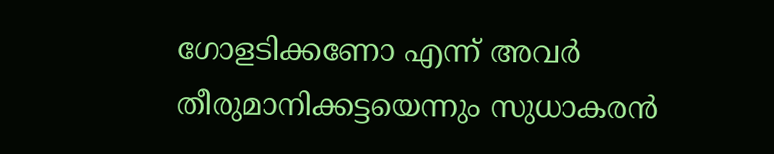ഗോളടിക്കണോ എന്ന് അവര്‍ തീരുമാനിക്കട്ടയെന്നും സുധാകരന്‍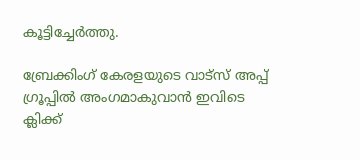കൂട്ടിച്ചേര്‍ത്തു.

ബ്രേക്കിംഗ് കേരളയുടെ വാട്സ് അപ്പ് ഗ്രൂപ്പിൽ അംഗമാകുവാൻ ഇവിടെ ക്ലിക്ക്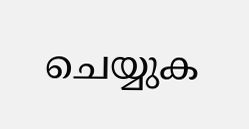ചെയ്യുക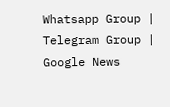Whatsapp Group | Telegram Group | Google News